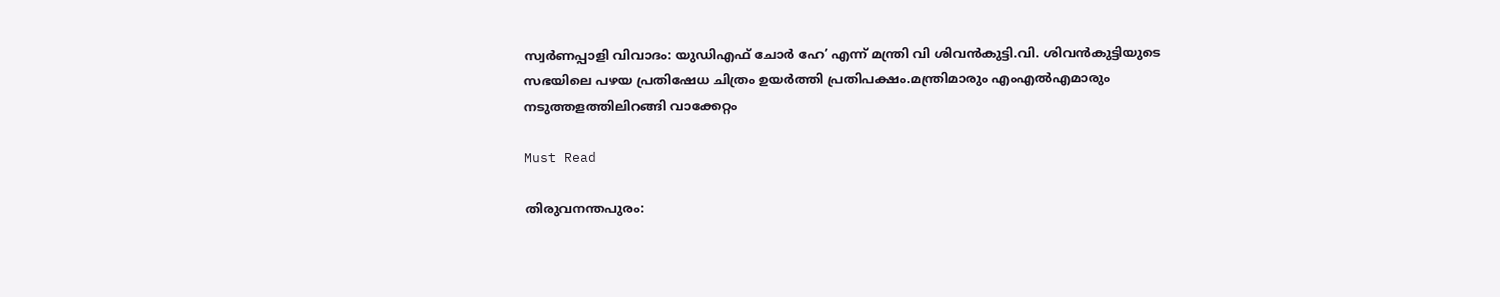സ്വര്‍ണപ്പാളി വിവാദം: യുഡിഎഫ് ചോര്‍ ഹേ’ എന്ന് മന്ത്രി വി ശിവന്‍കുട്ടി.വി. ശിവന്‍കുട്ടിയുടെ സഭയിലെ പഴയ പ്രതിഷേധ ചിത്രം ഉയര്‍ത്തി പ്രതിപക്ഷം.മന്ത്രിമാരും എംഎല്‍എമാരും നടുത്തളത്തിലിറങ്ങി വാക്കേറ്റം

Must Read

തിരുവനന്തപുരം: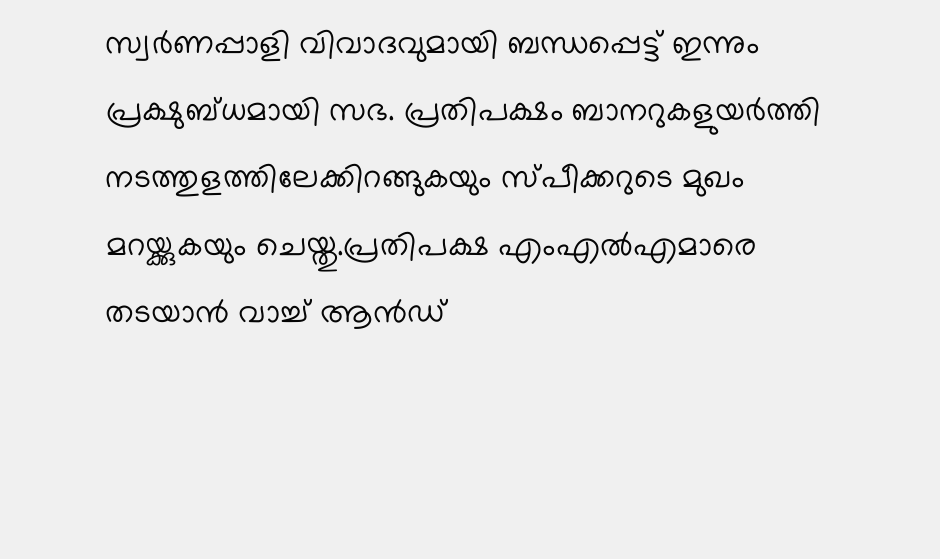സ്വര്‍ണപ്പാളി വിവാദവുമായി ബന്ധപ്പെട്ട് ഇന്നും പ്രക്ഷുബ്ധമായി സഭ. പ്രതിപക്ഷം ബാനറുകളുയര്‍ത്തി നടത്തുളത്തിലേക്കിറങ്ങുകയും സ്പീക്കറുടെ മുഖം മറയ്ക്കുകയും ചെയ്തു.പ്രതിപക്ഷ എംഎല്‍എമാരെ തടയാന്‍ വാച്ച് ആന്‍ഡ്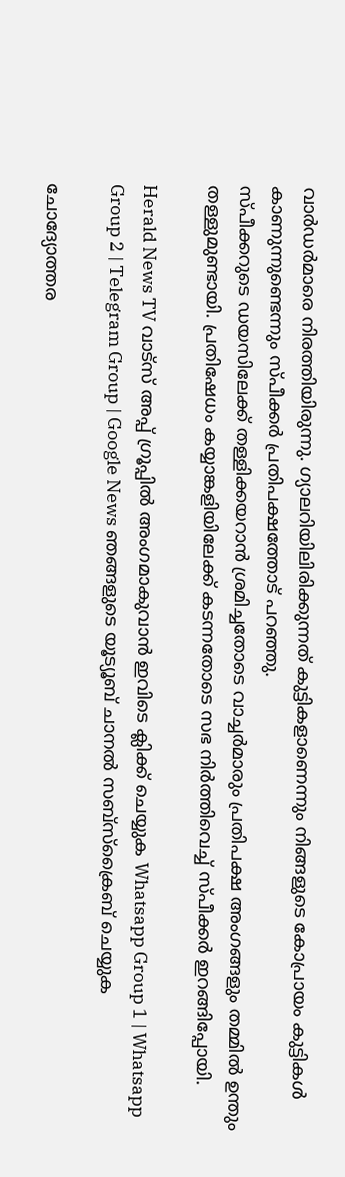വാര്‍ഡര്‍മാരെ നിരത്തിയിരുന്നു. ഗ്യാലറിയിലിരിക്കുന്നത് കുട്ടികളാണെന്നും നിങ്ങളുടെ കോപ്രായം കുട്ടികള്‍ കാണുന്നുണ്ടെന്നും സ്പീക്കര്‍ പ്രതിപക്ഷത്തോട് പറഞ്ഞു.
സ്പീക്കറുടെ ഡയസിലേക്ക് തള്ളിക്കയറാന്‍ ശ്രമിച്ചതോടെ വാച്ചര്‍മാരും പ്രതിപക്ഷ അംഗങ്ങളും തമ്മില്‍ ഉന്തും തള്ളുമുണ്ടായി. പ്രതിഷേധം കയ്യാങ്കളിയിലേക്ക് കടന്നതോടെ സഭ നിര്‍ത്തിവെച്ച് സ്പീക്കര്‍ ഇറങ്ങിപ്പോയി.

Herald News TV വാട്സ് അപ്പ് ഗ്രൂപ്പിൽ അംഗമാകുവാൻ ഇവിടെ ക്ലിക്ക് ചെയ്യുക Whatsapp Group 1 | Whatsapp Group 2 | Telegram Group | Google News ഞങ്ങളുടെ യൂട്യൂബ് ചാനൽ സബ്സ്ക്രൈബ് ചെയ്യുക

ചോദ്യോത്തര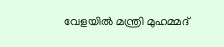വേളയില്‍ മന്ത്രി മുഹമ്മദ്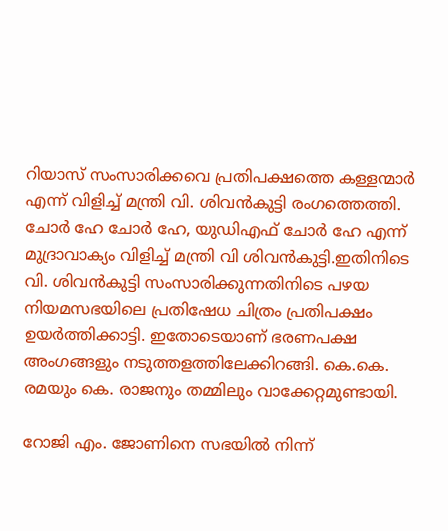റിയാസ് സംസാരിക്കവെ പ്രതിപക്ഷത്തെ കള്ളന്മാര്‍ എന്ന് വിളിച്ച് മന്ത്രി വി. ശിവന്‍കുട്ടി രംഗത്തെത്തി. ചോര്‍ ഹേ ചോര്‍ ഹേ, യുഡിഎഫ് ചോര്‍ ഹേ എന്ന് മുദ്രാവാക്യം വിളിച്ച് മന്ത്രി വി ശിവന്‍കുട്ടി.ഇതിനിടെ വി. ശിവന്‍കുട്ടി സംസാരിക്കുന്നതിനിടെ പഴയ നിയമസഭയിലെ പ്രതിഷേധ ചിത്രം പ്രതിപക്ഷം ഉയര്‍ത്തിക്കാട്ടി. ഇതോടെയാണ് ഭരണപക്ഷ അംഗങ്ങളും നടുത്തളത്തിലേക്കിറങ്ങി. കെ.കെ. രമയും കെ. രാജനും തമ്മിലും വാക്കേറ്റമുണ്ടായി.

റോജി എം. ജോണിനെ സഭയില്‍ നിന്ന്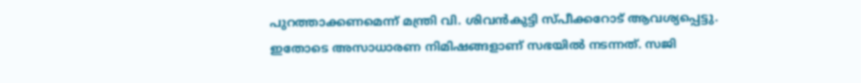പുറത്താക്കണമെന്ന് മന്ത്രി വി. ശിവന്‍കുട്ടി സ്പീക്കറോട് ആവശ്യപ്പെട്ടു. ഇതോടെ അസാധാരണ നിമിഷങ്ങളാണ് സഭയില്‍ നടന്നത്. സജി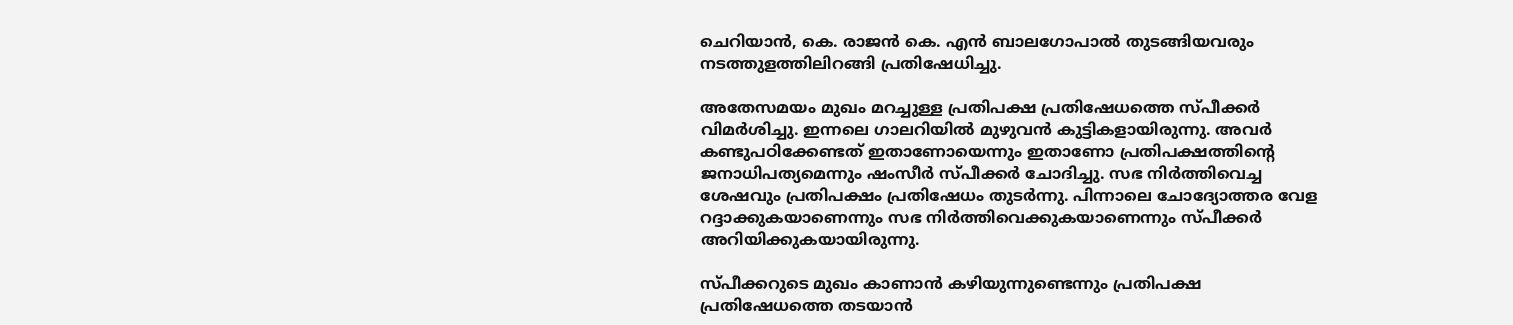ചെറിയാന്‍, കെ. രാജന്‍ കെ. എന്‍ ബാലഗോപാല്‍ തുടങ്ങിയവരും നടത്തുളത്തിലിറങ്ങി പ്രതിഷേധിച്ചു.

അതേസമയം മുഖം മറച്ചുള്ള പ്രതിപക്ഷ പ്രതിഷേധത്തെ സ്പീക്കര്‍ വിമര്‍ശിച്ചു. ഇന്നലെ ഗാലറിയില്‍ മുഴുവന്‍ കുട്ടികളായിരുന്നു. അവര്‍ കണ്ടുപഠിക്കേണ്ടത് ഇതാണോയെന്നും ഇതാണോ പ്രതിപക്ഷത്തിന്റെ ജനാധിപത്യമെന്നും ഷംസീര്‍ സ്പീക്കര്‍ ചോദിച്ചു. സഭ നിര്‍ത്തിവെച്ച ശേഷവും പ്രതിപക്ഷം പ്രതിഷേധം തുടര്‍ന്നു. പിന്നാലെ ചോദ്യോത്തര വേള റദ്ദാക്കുകയാണെന്നും സഭ നിര്‍ത്തിവെക്കുകയാണെന്നും സ്പീക്കര്‍ അറിയിക്കുകയായിരുന്നു.

സ്പീക്കറുടെ മുഖം കാണാന്‍ കഴിയുന്നുണ്ടെന്നും പ്രതിപക്ഷ പ്രതിഷേധത്തെ തടയാന്‍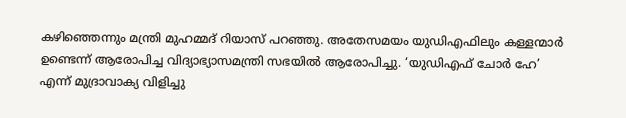കഴിഞ്ഞെന്നും മന്ത്രി മുഹമ്മദ് റിയാസ് പറഞ്ഞു. അതേസമയം യുഡിഎഫിലും കള്ളന്മാര്‍ ഉണ്ടെന്ന് ആരോപിച്ച വിദ്യാഭ്യാസമന്ത്രി സഭയില്‍ ആരോപിച്ചു. ‘യുഡിഎഫ് ചോര്‍ ഹേ’ എന്ന് മുദ്രാവാക്യ വിളിച്ചു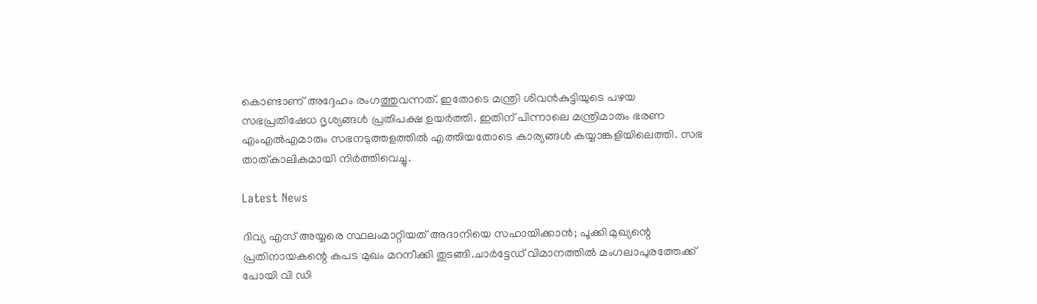കൊണ്ടാണ് അദ്ദേഹം രംഗത്തുവന്നത്. ഇതോടെ മന്ത്രി ശിവന്‍കുട്ടിയുടെ പഴയ സഭപ്രതിഷേധ ദൃശ്യങ്ങള്‍ പ്രതിപക്ഷ ഉയര്‍ത്തി. ഇതിന് പിന്നാലെ മന്ത്രിമാരും ഭരണ എംഎല്‍എമാരും സഭനടുത്തളത്തില്‍ എത്തിയതോടെ കാര്യങ്ങള്‍ കയ്യാങ്കളിയിലെത്തി. സഭ താത്കാലികമായി നിര്‍ത്തിവെച്ചു.

Latest News

ദിവ്യ എസ് അയ്യരെ സ്ഥലംമാറ്റിയത് അദാനിയെ സഹായിക്കാന്‍; പൂക്കി മുഖ്യന്റെ പ്രതിനായകന്റെ കപട മുഖം മറനീക്കി തുടങ്ങി.ചാർട്ടേഡ് വിമാനത്തിൽ മംഗലാപുരത്തേക്ക് പോയി വി ഡി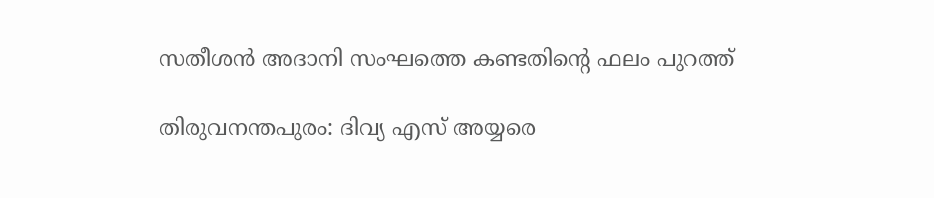സതീശൻ അദാനി സംഘത്തെ കണ്ടതിന്റെ ഫലം പുറത്ത്

തിരുവനന്തപുരം: ദിവ്യ എസ് അയ്യരെ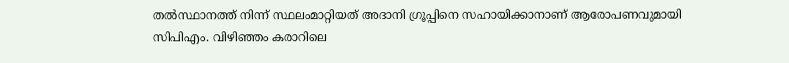തല്‍സ്ഥാനത്ത് നിന്ന് സ്ഥലംമാറ്റിയത് അദാനി ഗ്രൂപ്പിനെ സഹായിക്കാനാണ് ആരോപണവുമായി സിപിഎം. വിഴിഞ്ഞം കരാറിലെ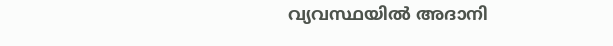വ്യവസ്ഥയില്‍ അദാനി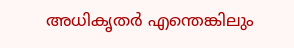അധികൃതര്‍ എന്തെങ്കിലും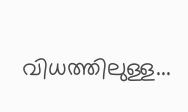വിധത്തിലുള്ള...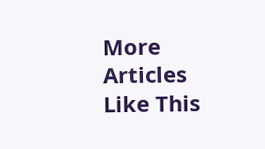More Articles Like This